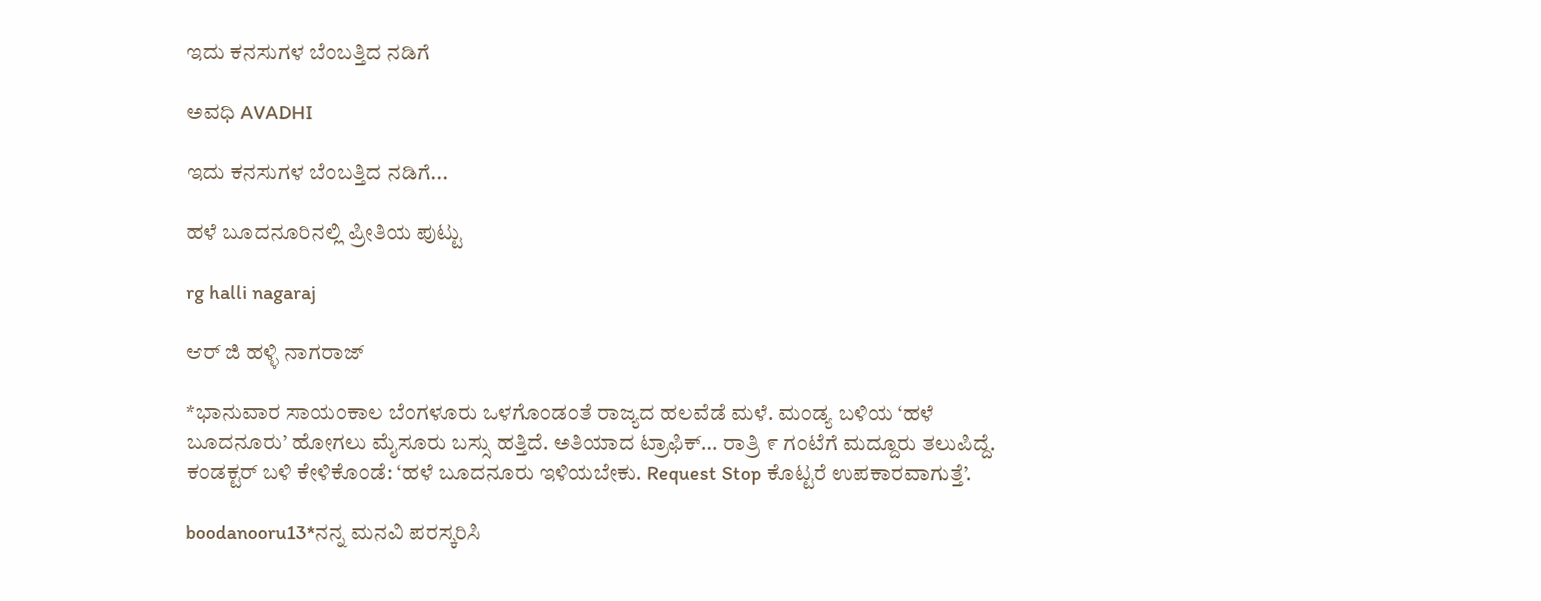ಇದು ಕನಸುಗಳ ಬೆಂಬತ್ತಿದ ನಡಿಗೆ‍

ಅವಧಿ AVADHI

ಇದು ಕನಸುಗಳ ಬೆಂಬತ್ತಿದ ನಡಿಗೆ...

ಹಳೆ ಬೂದನೂರಿನಲ್ಲಿ ಪ್ರೀತಿಯ ಪುಟ್ಟು

rg halli nagaraj

ಆರ್ ಜಿ ಹಳ್ಳಿ ನಾಗರಾಜ್

*ಭಾನುವಾರ ಸಾಯಂಕಾಲ ಬೆಂಗಳೂರು ಒಳಗೊಂಡಂತೆ ರಾಜ್ಯದ ಹಲವೆಡೆ ಮಳೆ. ಮಂಡ್ಯ ಬಳಿಯ ‘ಹಳೆ ಬೂದನೂರು’ ಹೋಗಲು ಮೈಸೂರು ಬಸ್ಸು ಹತ್ತಿದೆ. ಅತಿಯಾದ ಟ್ರಾಫಿಕ್… ರಾತ್ರಿ ೯ ಗಂಟೆಗೆ ಮದ್ದೂರು ತಲುಪಿದ್ದೆ. ಕಂಡಕ್ಟರ್ ಬಳಿ ಕೇಳಿಕೊಂಡೆ: ‘ಹಳೆ ಬೂದನೂರು ಇಳಿಯಬೇಕು. Request Stop ಕೊಟ್ಟರೆ ಉಪಕಾರವಾಗುತ್ತೆ’.

boodanooru13*ನನ್ನ ಮನವಿ ಪರಸ್ಕರಿಸಿ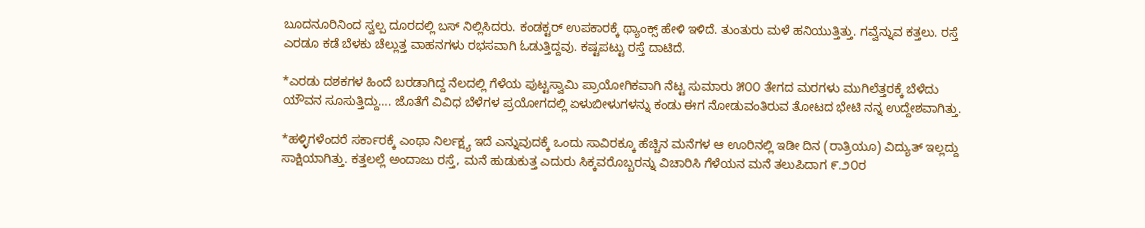ಬೂದನೂರಿನಿಂದ ಸ್ವಲ್ಪ ದೂರದಲ್ಲಿ ಬಸ್ ನಿಲ್ಲಿಸಿದರು. ಕಂಡಕ್ಟರ್ ಉಪಕಾರಕ್ಕೆ ಥ್ಯಾಂಕ್ಸ್ ಹೇಳಿ ಇಳಿದೆ. ತುಂತುರು ಮಳೆ ಹನಿಯುತ್ತಿತ್ತು. ಗವ್ವೆನ್ನುವ ಕತ್ತಲು. ರಸ್ತೆ ಎರಡೂ ಕಡೆ ಬೆಳಕು ಚೆಲ್ಲುತ್ತ ವಾಹನಗಳು ರಭಸವಾಗಿ ಓಡುತ್ತಿದ್ದವು. ಕಷ್ಟಪಟ್ಟು ರಸ್ತೆ ದಾಟಿದೆ.

*ಎರಡು ದಶಕಗಳ ಹಿಂದೆ ಬರಡಾಗಿದ್ದ ನೆಲದಲ್ಲಿ ಗೆಳೆಯ ಪುಟ್ಟಸ್ವಾಮಿ ಪ್ರಾಯೋಗಿಕವಾಗಿ ನೆಟ್ಟ ಸುಮಾರು ೫೦೦ ತೇಗದ ಮರಗಳು ಮುಗಿಲೆತ್ತರಕ್ಕೆ ಬೆಳೆದು ಯೌವನ ಸೂಸುತ್ತಿದ್ದು…. ಜೊತೆಗೆ ವಿವಿಧ ಬೆಳೆಗಳ ಪ್ರಯೋಗದಲ್ಲಿ ಏಳುಬೀಳುಗಳನ್ನು ಕಂಡು ಈಗ ನೋಡುವಂತಿರುವ ತೋಟದ ಭೇಟಿ ನನ್ನ ಉದ್ದೇಶವಾಗಿತ್ತು.

*ಹಳ್ಳಿಗಳೆಂದರೆ ಸರ್ಕಾರಕ್ಕೆ ಎಂಥಾ ನಿರ್ಲಕ್ಷ್ಯ ಇದೆ ಎನ್ನುವುದಕ್ಕೆ ಒಂದು ಸಾವಿರಕ್ಕೂ ಹೆಚ್ಚಿನ ಮನೆಗಳ ಆ ಊರಿನಲ್ಲಿ ಇಡೀ ದಿನ (ರಾತ್ರಿಯೂ) ವಿದ್ಯುತ್ ಇಲ್ಲದ್ದು ಸಾಕ್ಷಿಯಾಗಿತ್ತು. ಕತ್ತಲಲ್ಲೆ ಅಂದಾಜು ರಸ್ತೆ, ಮನೆ ಹುಡುಕುತ್ತ ಎದುರು ಸಿಕ್ಕವರೊಬ್ಬರನ್ನು ವಿಚಾರಿಸಿ ಗೆಳೆಯನ ಮನೆ ತಲುಪಿದಾಗ ೯.೨೦ರ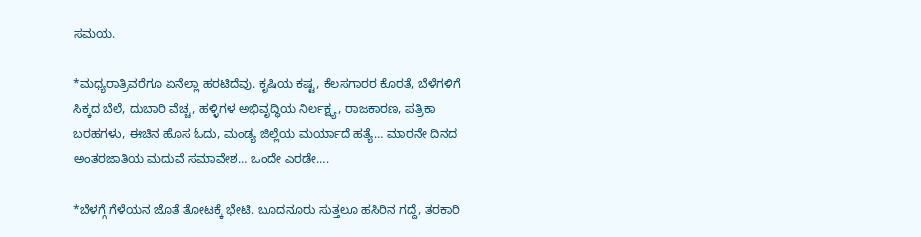ಸಮಯ.

*ಮಧ್ಯರಾತ್ರಿವರೆಗೂ ಏನೆಲ್ಲಾ ಹರಟಿದೆವು. ಕೃಷಿಯ ಕಷ್ಟ, ಕೆಲಸಗಾರರ ಕೊರತೆ, ಬೆಳೆಗಳಿಗೆ ಸಿಕ್ಕದ ಬೆಲೆ, ದುಬಾರಿ ವೆಚ್ಚ, ಹಳ್ಳಿಗಳ ಅಭಿವೃದ್ಧಿಯ ನಿರ್ಲಕ್ಷ್ಯ, ರಾಜಕಾರಣ, ಪತ್ರಿಕಾ ಬರಹಗಳು, ಈಚಿನ ಹೊಸ ಓದು, ಮಂಡ್ಯ ಜಿಲ್ಲೆಯ ಮರ್ಯಾದೆ ಹತ್ಯೆ… ಮಾರನೇ ದಿನದ ಅಂತರಜಾತಿಯ ಮದುವೆ ಸಮಾವೇಶ… ಒಂದೇ ಎರಡೇ….

*ಬೆಳಗ್ಗೆ ಗೆಳೆಯನ ಜೊತೆ ತೋಟಕ್ಕೆ ಭೇಟಿ. ಬೂದನೂರು ಸುತ್ತಲೂ ಹಸಿರಿನ ಗದ್ದೆ, ತರಕಾರಿ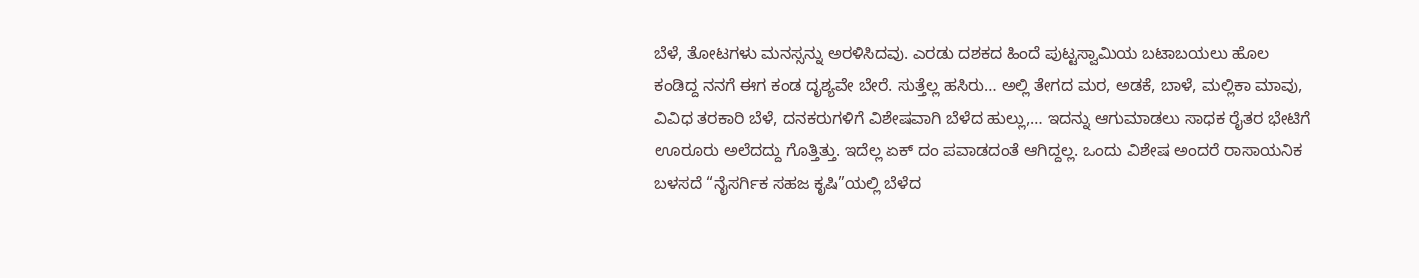ಬೆಳೆ, ತೋಟಗಳು ಮನಸ್ಸನ್ನು ಅರಳಿಸಿದವು. ಎರಡು ದಶಕದ ಹಿಂದೆ ಪುಟ್ಟಸ್ವಾಮಿಯ ಬಟಾಬಯಲು ಹೊಲ ಕಂಡಿದ್ದ ನನಗೆ ಈಗ ಕಂಡ ದೃಶ್ಯವೇ ಬೇರೆ. ಸುತ್ತೆಲ್ಲ ಹಸಿರು… ಅಲ್ಲಿ ತೇಗದ ಮರ, ಅಡಕೆ, ಬಾಳೆ, ಮಲ್ಲಿಕಾ ಮಾವು, ವಿವಿಧ ತರಕಾರಿ ಬೆಳೆ, ದನಕರುಗಳಿಗೆ ವಿಶೇಷವಾಗಿ ಬೆಳೆದ ಹುಲ್ಲು,… ಇದನ್ನು ಆಗುಮಾಡಲು ಸಾಧಕ ರೈತರ ಭೇಟಿಗೆ ಊರೂರು ಅಲೆದದ್ದು ಗೊತ್ತಿತ್ತು. ಇದೆಲ್ಲ ಏಕ್ ದಂ ಪವಾಡದಂತೆ ಆಗಿದ್ದಲ್ಲ. ಒಂದು ವಿಶೇಷ ಅಂದರೆ ರಾಸಾಯನಿಕ ಬಳಸದೆ “ನೈಸರ್ಗಿಕ ಸಹಜ ಕೃಷಿ”ಯಲ್ಲಿ ಬೆಳೆದ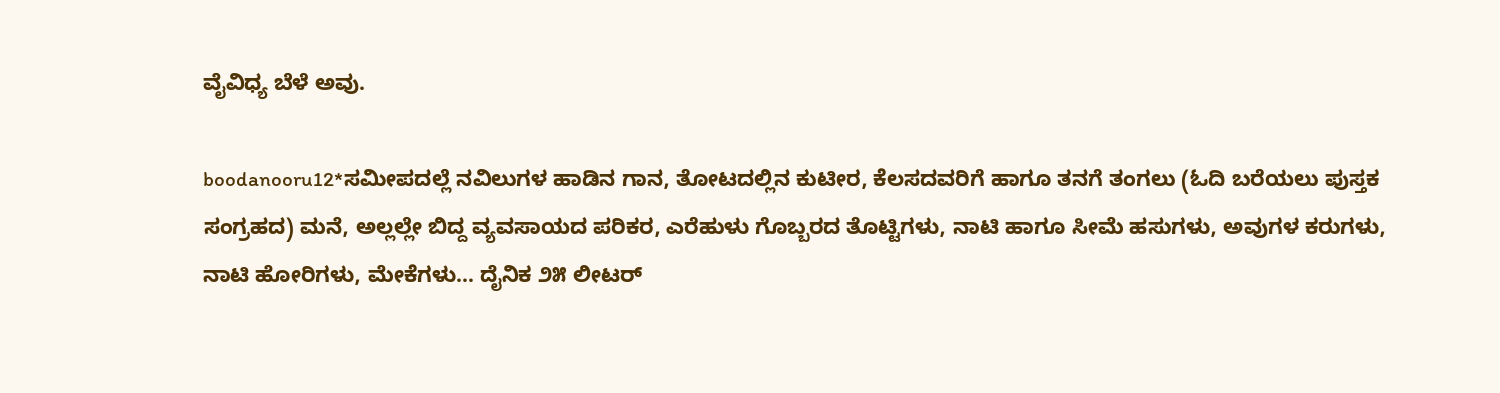ವೈವಿಧ್ಯ ಬೆಳೆ ಅವು.

boodanooru12*ಸಮೀಪದಲ್ಲೆ ನವಿಲುಗಳ ಹಾಡಿನ ಗಾನ, ತೋಟದಲ್ಲಿನ ಕುಟೀರ, ಕೆಲಸದವರಿಗೆ ಹಾಗೂ ತನಗೆ ತಂಗಲು (ಓದಿ ಬರೆಯಲು ಪುಸ್ತಕ ಸಂಗ್ರಹದ) ಮನೆ, ಅಲ್ಲಲ್ಲೇ ಬಿದ್ದ ವ್ಯವಸಾಯದ ಪರಿಕರ, ಎರೆಹುಳು ಗೊಬ್ಬರದ ತೊಟ್ಟಿಗಳು, ನಾಟಿ ಹಾಗೂ ಸೀಮೆ ಹಸುಗಳು, ಅವುಗಳ ಕರುಗಳು, ನಾಟಿ ಹೋರಿಗಳು, ಮೇಕೆಗಳು… ದೈನಿಕ ೨೫ ಲೀಟರ್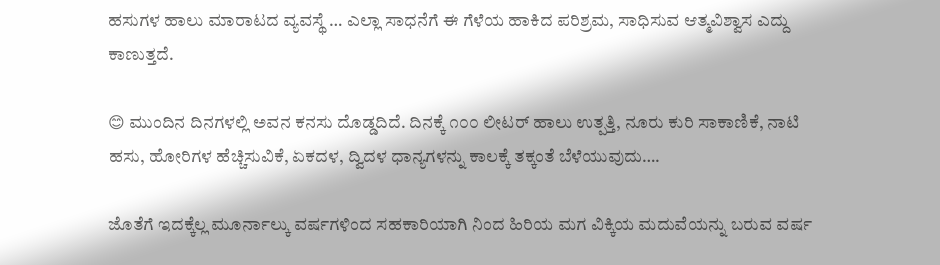ಹಸುಗಳ ಹಾಲು ಮಾರಾಟದ ವ್ಯವಸ್ಥೆ … ಎಲ್ಲಾ ಸಾಧನೆಗೆ ಈ ಗೆಳೆಯ ಹಾಕಿದ ಪರಿಶ್ರಮ, ಸಾಧಿಸುವ ಆತ್ಮವಿಶ್ವಾಸ ಎದ್ದು ಕಾಣುತ್ತದೆ.

😊 ಮುಂದಿನ ದಿನಗಳಲ್ಲಿ ಅವನ ಕನಸು ದೊಡ್ಡದಿದೆ. ದಿನಕ್ಕೆ ೧೦೦ ಲೀಟರ್ ಹಾಲು ಉತ್ಪತ್ತಿ, ನೂರು ಕುರಿ ಸಾಕಾಣಿಕೆ, ನಾಟಿ ಹಸು, ಹೋರಿಗಳ ಹೆಚ್ಚಿಸುವಿಕೆ, ಏಕದಳ, ದ್ವಿದಳ ಧಾನ್ಯಗಳನ್ನು ಕಾಲಕ್ಕೆ ತಕ್ಕಂತೆ ಬೆಳೆಯುವುದು….

ಜೊತೆಗೆ ಇದಕ್ಕೆಲ್ಲ ಮೂರ್ನಾಲ್ಕು ವರ್ಷಗಳಿಂದ ಸಹಕಾರಿಯಾಗಿ ನಿಂದ ಹಿರಿಯ ಮಗ ವಿಕ್ಕಿಯ ಮದುವೆಯನ್ನು ಬರುವ ವರ್ಷ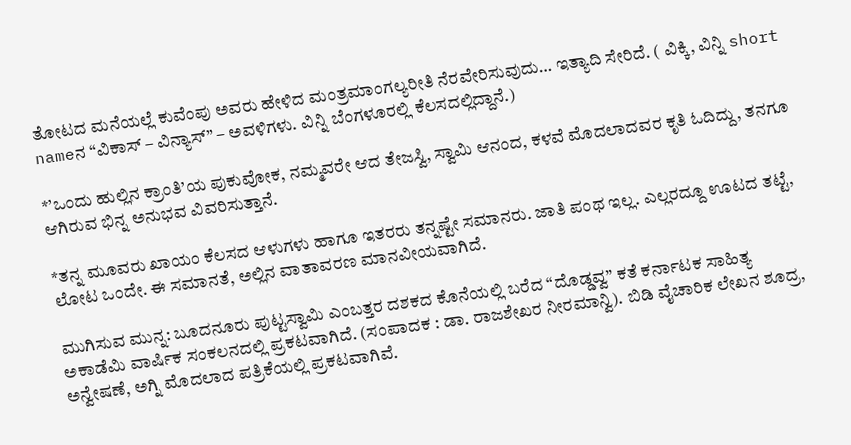ತೋಟದ ಮನೆಯಲ್ಲೆ ಕುವೆಂಪು ಅವರು ಹೇಳಿದ ಮಂತ್ರಮಾಂಗಲ್ಯರೀತಿ ನೆರವೇರಿಸುವುದು… ಇತ್ಯಾದಿ ಸೇರಿದೆ. ( ವಿಕ್ಕಿ, ವಿನ್ನಿ short nameನ “ವಿಕಾಸ್ – ವಿನ್ಯಾಸ್” – ಅವಳಿಗಳು. ವಿನ್ನಿ ಬೆಂಗಳೂರಲ್ಲಿ ಕೆಲಸದಲ್ಲಿದ್ದಾನೆ.)

*’ಒಂದು ಹುಲ್ಲಿನ ಕ್ರಾಂತಿ’ಯ ಪುಕುವೋಕ, ನಮ್ಮವರೇ ಆದ ತೇಜಸ್ವಿ, ಸ್ವಾಮಿ ಆನಂದ, ಕಳವೆ ಮೊದಲಾದವರ ಕೃತಿ ಓದಿದ್ದು, ತನಗೂ ಆಗಿರುವ ಭಿನ್ನ ಅನುಭವ ವಿವರಿಸುತ್ತಾನೆ.

*ತನ್ನ ಮೂವರು ಖಾಯಂ ಕೆಲಸದ ಆಳುಗಳು ಹಾಗೂ ಇತರರು ತನ್ನಷ್ಟೇ ಸಮಾನರು. ಜಾತಿ ಪಂಥ ಇಲ್ಲ. ಎಲ್ಲರದ್ದೂ ಊಟದ ತಟ್ಟೆ, ಲೋಟ ಒಂದೇ. ಈ ಸಮಾನತೆ, ಅಲ್ಲಿನ ವಾತಾವರಣ ಮಾನವೀಯವಾಗಿದೆ.

ಮುಗಿಸುವ ಮುನ್ನ: ಬೂದನೂರು ಪುಟ್ಟಸ್ವಾಮಿ ಎಂಬತ್ತರ ದಶಕದ ಕೊನೆಯಲ್ಲಿ ಬರೆದ “ದೊಡ್ಡವ್ವ” ಕತೆ ಕರ್ನಾಟಕ ಸಾಹಿತ್ಯ ಅಕಾಡೆಮಿ ವಾರ್ಷಿಕ ಸಂಕಲನದಲ್ಲಿ ಪ್ರಕಟವಾಗಿದೆ. (ಸಂಪಾದಕ : ಡಾ. ರಾಜಶೇಖರ ನೀರಮಾನ್ವಿ). ಬಿಡಿ ವೈಚಾರಿಕ ಲೇಖನ ಶೂದ್ರ, ಅನ್ವೇಷಣೆ, ಅಗ್ನಿ ಮೊದಲಾದ ಪತ್ರಿಕೆಯಲ್ಲಿ ಪ್ರಕಟವಾಗಿವೆ.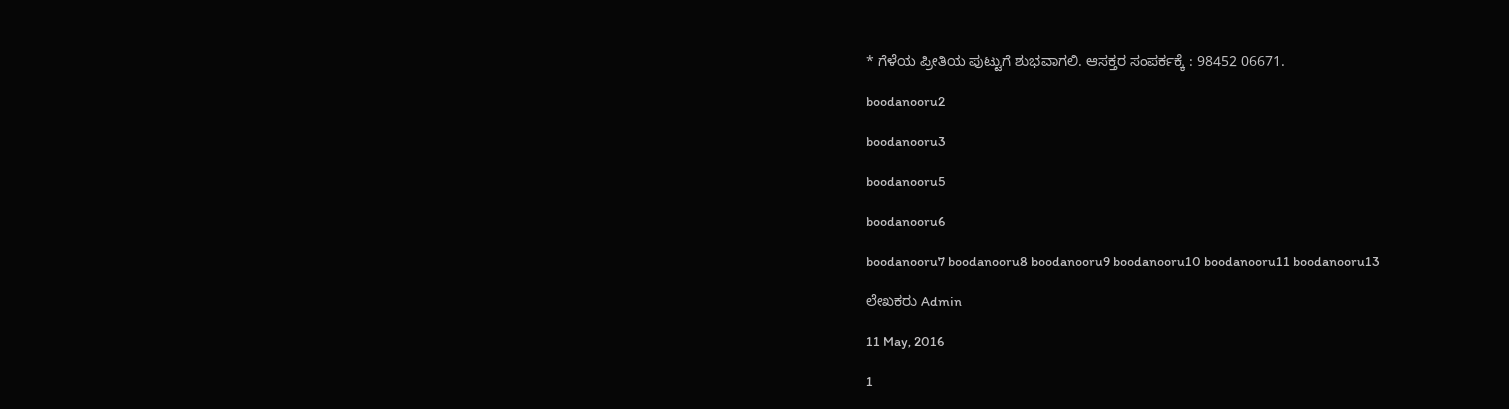* ಗೆಳೆಯ ಪ್ರೀತಿಯ ಪುಟ್ಟುಗೆ ಶುಭವಾಗಲಿ. ಆಸಕ್ತರ ಸಂಪರ್ಕಕ್ಕೆ : 98452 06671.

boodanooru2

boodanooru3

boodanooru5

boodanooru6

boodanooru7 boodanooru8 boodanooru9 boodanooru10 boodanooru11 boodanooru13

ಲೇಖಕರು Admin

11 May, 2016

1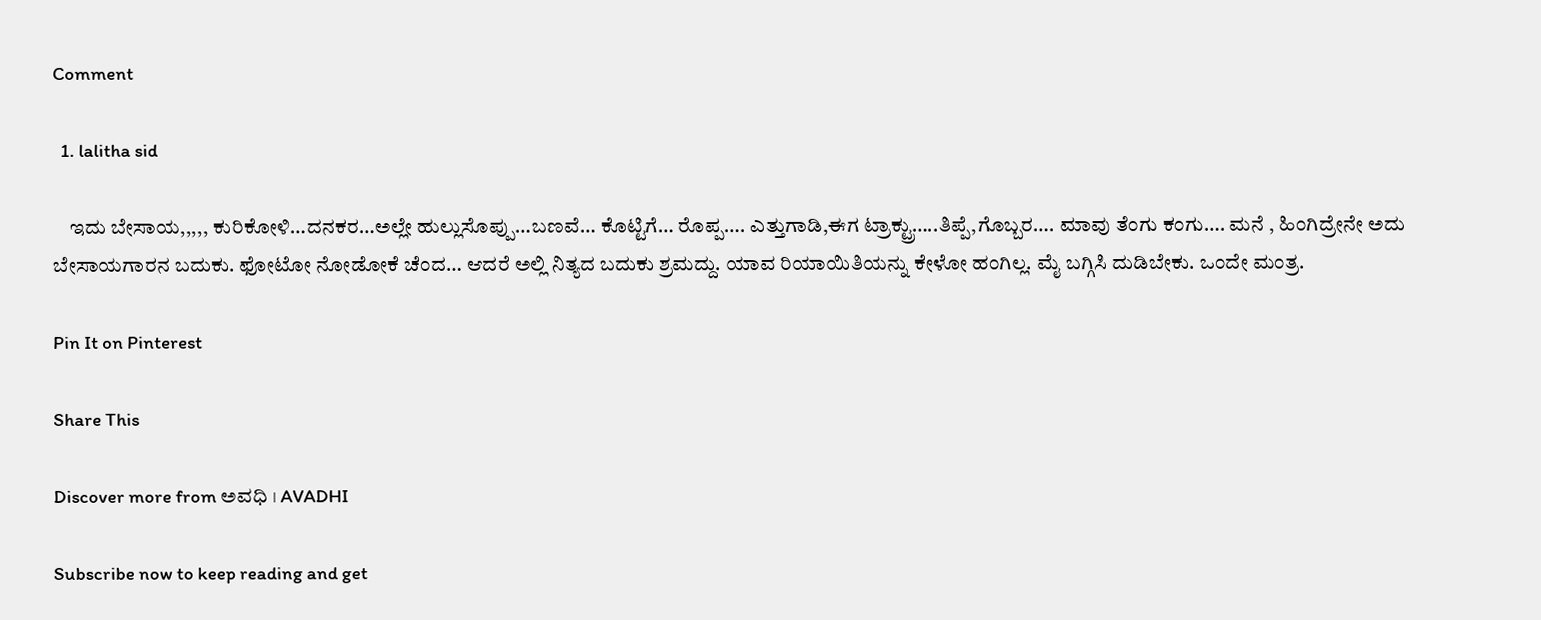Comment

  1. lalitha sid

    ಇದು ಬೇಸಾಯ,,,,, ಕುರಿಕೋಳಿ…ದನಕರ…ಅಲ್ಲೇ ಹುಲ್ಲುಸೊಪ್ಪು…ಬಣವೆ… ಕೊಟ್ಟಿಗೆ… ರೊಪ್ಪ…. ಎತ್ತುಗಾಡಿ,ಈಗ ಟ್ರಾಕ್ಟ್ರು…..ತಿಪ್ಪೆ,ಗೊಬ್ಬರ…. ಮಾವು ತೆಂಗು ಕಂಗು…. ಮನೆ , ಹಿಂಗಿದ್ರೇನೇ ಅದು ಬೇಸಾಯಗಾರನ ಬದುಕು. ಫೋಟೋ ನೋಡೋಕೆ ಚೆಂದ… ಆದರೆ ಅಲ್ಲಿ ನಿತ್ಯದ ಬದುಕು ಶ್ರಮದ್ದು. ಯಾವ ರಿಯಾಯಿತಿಯನ್ನು ಕೇಳೋ ಹಂಗಿಲ್ಲ. ಮೈ ಬಗ್ಗಿಸಿ ದುಡಿಬೇಕು. ಒಂದೇ ಮಂತ್ರ.

Pin It on Pinterest

Share This

Discover more from ಅವಧಿ । AVADHI

Subscribe now to keep reading and get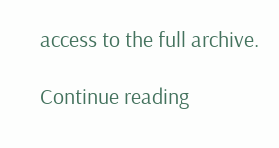access to the full archive.

Continue reading